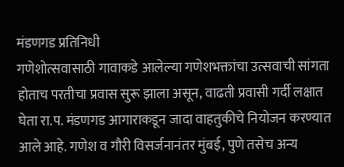मंडणगड प्रतिनिधी
गणेशोत्सवासाठी गावाकडे आलेल्या गणेशभक्तांचा उत्सवाची सांगता होताच परतीचा प्रवास सुरू झाला असून, वाढती प्रवासी गर्दी लक्षात घेता रा.प. मंडणगड आगाराकडून जादा वाहतुकीचे नियोजन करण्यात आले आहे. गणेश व गौरी विसर्जनानंतर मुंबई, पुणे तसेच अन्य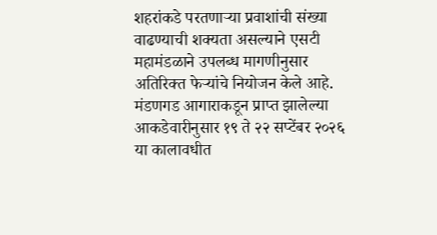शहरांकडे परतणाऱ्या प्रवाशांची संख्या वाढण्याची शक्यता असल्याने एसटी महामंडळाने उपलब्ध मागणीनुसार अतिरिक्त फेऱ्यांचे नियोजन केले आहे.
मंडणगड आगाराकडून प्राप्त झालेल्या आकडेवारीनुसार १९ ते २२ सप्टेंबर २०२६ या कालावधीत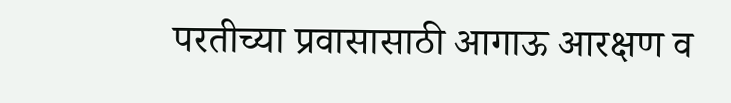परतीच्या प्रवासासाठी आगाऊ आरक्षण व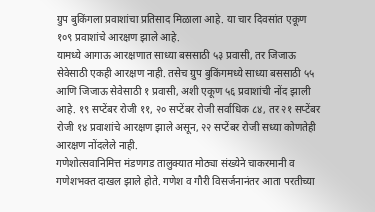ग्रुप बुकिंगला प्रवाशांचा प्रतिसाद मिळाला आहे. या चार दिवसांत एकूण १०९ प्रवाशांचे आरक्षण झाले आहे.
यामध्ये आगाऊ आरक्षणात साध्या बससाठी ५३ प्रवासी, तर जिजाऊ सेवेसाठी एकही आरक्षण नाही. तसेच ग्रुप बुकिंगमध्ये साध्या बससाठी ५५ आणि जिजाऊ सेवेसाठी १ प्रवासी, अशी एकूण ५६ प्रवाशांची नोंद झाली आहे. १९ सप्टेंबर रोजी ११, २० सप्टेंबर रोजी सर्वाधिक ८४, तर २१ सप्टेंबर रोजी १४ प्रवाशांचे आरक्षण झाले असून, २२ सप्टेंबर रोजी सध्या कोणतेही आरक्षण नोंदलेले नाही.
गणेशोत्सवानिमित्त मंडणगड तालुक्यात मोठ्या संख्येने चाकरमानी व गणेशभक्त दाखल झाले होते. गणेश व गौरी विसर्जनानंतर आता परतीच्या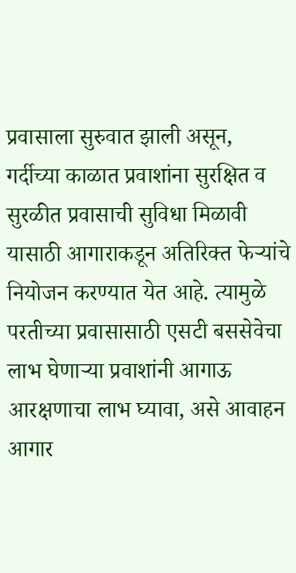प्रवासाला सुरुवात झाली असून, गर्दीच्या काळात प्रवाशांना सुरक्षित व सुरळीत प्रवासाची सुविधा मिळावी यासाठी आगाराकडून अतिरिक्त फेऱ्यांचे नियोजन करण्यात येत आहे. त्यामुळे परतीच्या प्रवासासाठी एसटी बससेवेचा लाभ घेणाऱ्या प्रवाशांनी आगाऊ आरक्षणाचा लाभ घ्यावा, असे आवाहन आगार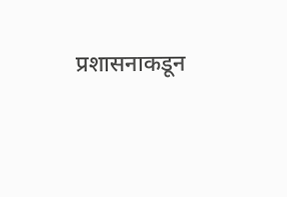प्रशासनाकडून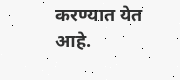करण्यात येत आहे.